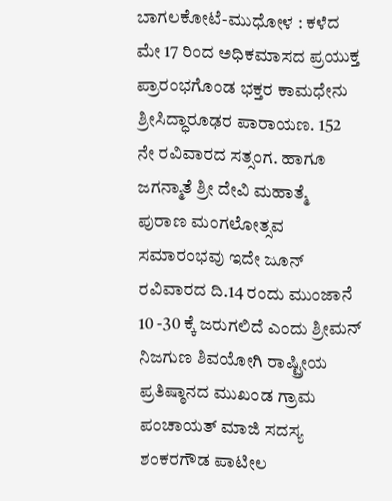ಬಾಗಲಕೋಟೆ-ಮುಧೋಳ : ಕಳೆದ ಮೇ 17 ರಿಂದ ಅಧಿಕಮಾಸದ ಪ್ರಯುಕ್ತ ಪ್ರಾರಂಭಗೊಂಡ ಭಕ್ತರ ಕಾಮಧೇನು ಶ್ರೀಸಿದ್ಧಾರೂಢರ ಪಾರಾಯಣ. 152 ನೇ ರವಿವಾರದ ಸತ್ಸಂಗ. ಹಾಗೂ ಜಗನ್ಮಾತೆ ಶ್ರೀ ದೇವಿ ಮಹಾತ್ಮೆ ಪುರಾಣ ಮಂಗಲೋತ್ಸವ ಸಮಾರಂಭವು ಇದೇ ಜೂನ್ ರವಿವಾರದ ದಿ.14 ರಂದು ಮುಂಜಾನೆ 10 -30 ಕ್ಕೆ ಜರುಗಲಿದೆ ಎಂದು ಶ್ರೀಮನ್ ನಿಜಗುಣ ಶಿವಯೋಗಿ ರಾಷ್ಟ್ರೀಯ ಪ್ರತಿಷ್ಠಾನದ ಮುಖಂಡ ಗ್ರಾಮ ಪಂಚಾಯತ್ ಮಾಜಿ ಸದಸ್ಯ ಶಂಕರಗೌಡ ಪಾಟೀಲ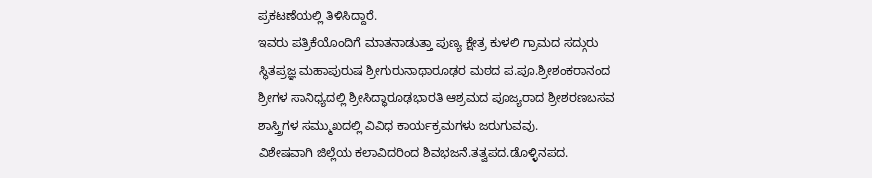ಪ್ರಕಟಣೆಯಲ್ಲಿ ತಿಳಿಸಿದ್ದಾರೆ.
ಇವರು ಪತ್ರಿಕೆಯೊಂದಿಗೆ ಮಾತನಾಡುತ್ತಾ ಪುಣ್ಯ ಕ್ಷೇತ್ರ ಕುಳಲಿ ಗ್ರಾಮದ ಸದ್ಗುರು ಸ್ಥಿತಪ್ರಜ್ಞ ಮಹಾಪುರುಷ ಶ್ರೀಗುರುನಾಥಾರೂಢರ ಮಠದ ಪ.ಪೂ.ಶ್ರೀಶಂಕರಾನಂದ ಶ್ರೀಗಳ ಸಾನಿಧ್ಯದಲ್ಲಿ ಶ್ರೀಸಿದ್ಧಾರೂಢಭಾರತಿ ಆಶ್ರಮದ ಪೂಜ್ಯರಾದ ಶ್ರೀಶರಣಬಸವ ಶಾಸ್ತ್ರಿಗಳ ಸಮ್ಮುಖದಲ್ಲಿ ವಿವಿಧ ಕಾರ್ಯಕ್ರಮಗಳು ಜರುಗುವವು.
ವಿಶೇಷವಾಗಿ ಜಿಲ್ಲೆಯ ಕಲಾವಿದರಿಂದ ಶಿವಭಜನೆ.ತತ್ವಪದ.ಡೊಳ್ಳಿನಪದ.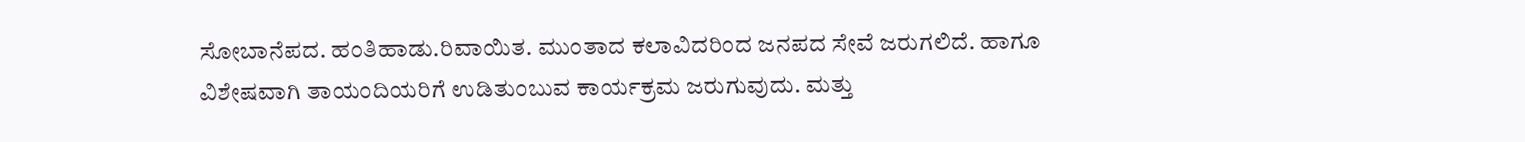ಸೋಬಾನೆಪದ. ಹಂತಿಹಾಡು.ರಿವಾಯಿತ. ಮುಂತಾದ ಕಲಾವಿದರಿಂದ ಜನಪದ ಸೇವೆ ಜರುಗಲಿದೆ. ಹಾಗೂ ವಿಶೇಷವಾಗಿ ತಾಯಂದಿಯರಿಗೆ ಉಡಿತುಂಬುವ ಕಾರ್ಯಕ್ರಮ ಜರುಗುವುದು. ಮತ್ತು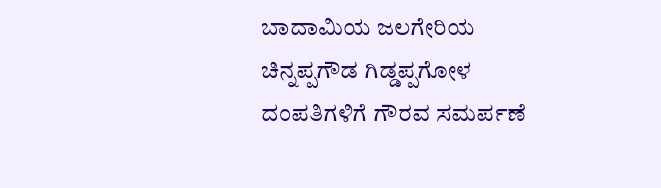ಬಾದಾಮಿಯ ಜಲಗೇರಿಯ ಚಿನ್ನಪ್ಪಗೌಡ ಗಿಡ್ಡಪ್ಪಗೋಳ ದಂಪತಿಗಳಿಗೆ ಗೌರವ ಸಮರ್ಪಣೆ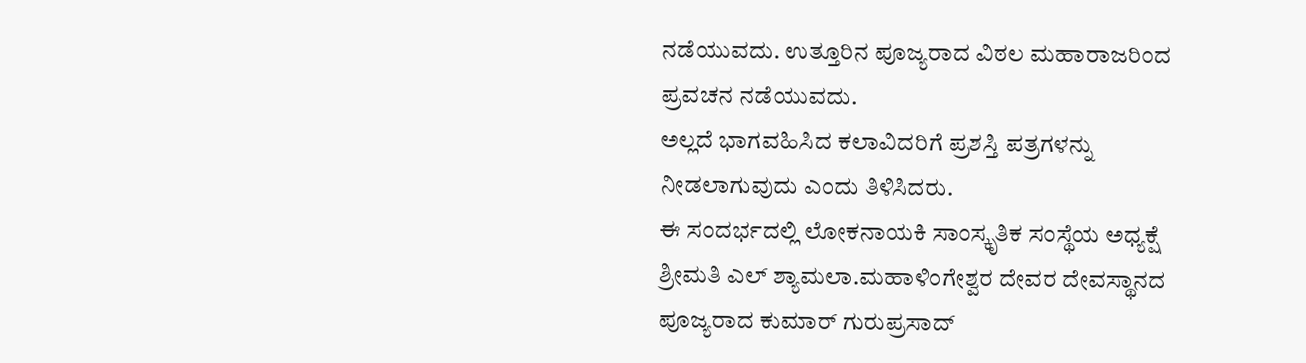ನಡೆಯುವದು. ಉತ್ತೂರಿನ ಪೂಜ್ಯರಾದ ವಿಠಲ ಮಹಾರಾಜರಿಂದ ಪ್ರವಚನ ನಡೆಯುವದು.
ಅಲ್ಲದೆ ಭಾಗವಹಿಸಿದ ಕಲಾವಿದರಿಗೆ ಪ್ರಶಸ್ತಿ ಪತ್ರಗಳನ್ನು ನೀಡಲಾಗುವುದು ಎಂದು ತಿಳಿಸಿದರು.
ಈ ಸಂದರ್ಭದಲ್ಲಿ ಲೋಕನಾಯಕಿ ಸಾಂಸ್ಕೃತಿಕ ಸಂಸ್ಥೆಯ ಅಧ್ಯಕ್ಷೆ ಶ್ರೀಮತಿ ಎಲ್ ಶ್ಯಾಮಲಾ.ಮಹಾಳಿಂಗೇಶ್ವರ ದೇವರ ದೇವಸ್ಥಾನದ ಪೂಜ್ಯರಾದ ಕುಮಾರ್ ಗುರುಪ್ರಸಾದ್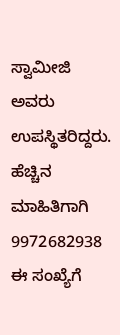ಸ್ವಾಮೀಜಿ ಅವರು ಉಪಸ್ಥಿತರಿದ್ದರು.
ಹೆಚ್ಚಿನ ಮಾಹಿತಿಗಾಗಿ 9972682938 ಈ ಸಂಖ್ಯೆಗೆ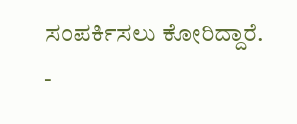ಸಂಪರ್ಕಿಸಲು ಕೋರಿದ್ದಾರೆ.
-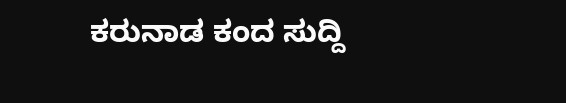ಕರುನಾಡ ಕಂದ ಸುದ್ದಿ